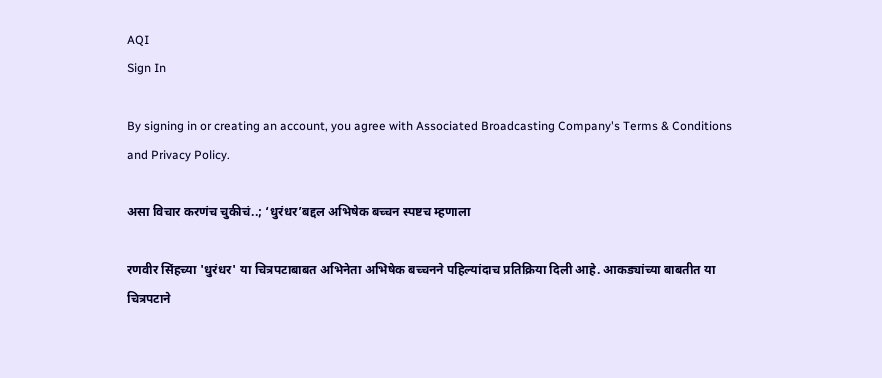AQI
Sign In

By signing in or creating an account, you agree with Associated Broadcasting Company's Terms & Conditions and Privacy Policy.

असा विचार करणंच चुकीचं..; ‘धुरंधर’बद्दल अभिषेक बच्चन स्पष्टच म्हणाला

रणवीर सिंहच्या 'धुरंधर' या चित्रपटाबाबत अभिनेता अभिषेक बच्चनने पहिल्यांदाच प्रतिक्रिया दिली आहे. आकड्यांच्या बाबतीत या चित्रपटाने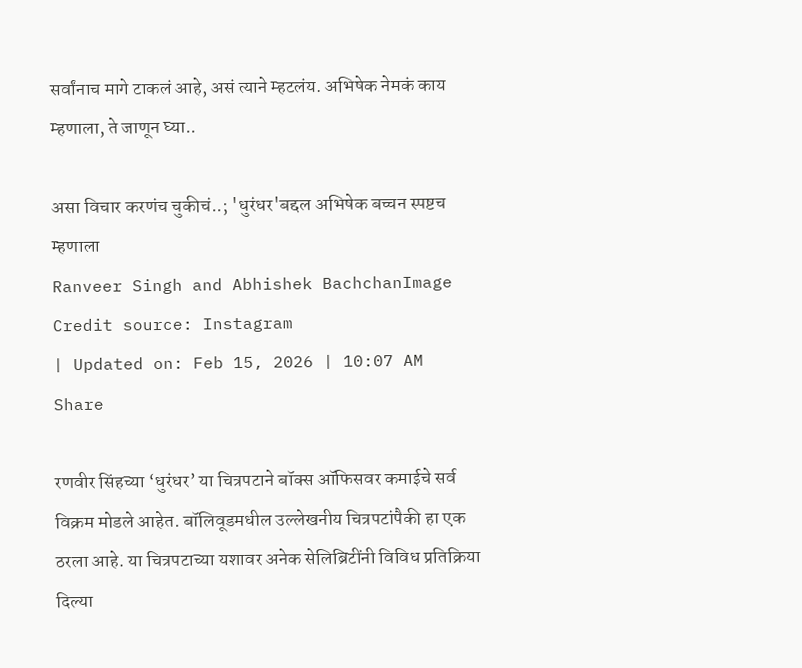सर्वांनाच मागे टाकलं आहे, असं त्याने म्हटलंय. अभिषेक नेमकं काय म्हणाला, ते जाणून घ्या..

असा विचार करणंच चुकीचं..; 'धुरंधर'बद्दल अभिषेक बच्चन स्पष्टच म्हणाला
Ranveer Singh and Abhishek BachchanImage Credit source: Instagram
| Updated on: Feb 15, 2026 | 10:07 AM
Share

रणवीर सिंहच्या ‘धुरंधर’ या चित्रपटाने बॉक्स ऑफिसवर कमाईचे सर्व विक्रम मोडले आहेत. बॉलिवूडमधील उल्लेखनीय चित्रपटांपैकी हा एक ठरला आहे. या चित्रपटाच्या यशावर अनेक सेलिब्रिटींनी विविध प्रतिक्रिया दिल्या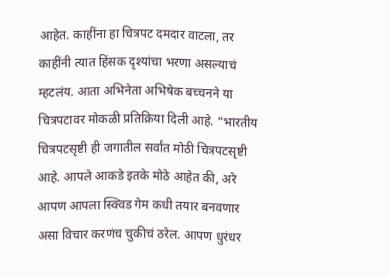आहेत. काहींना हा चित्रपट दमदार वाटला, तर काहींनी त्यात हिंसक दृश्यांचा भरणा असल्याचं म्हटलंय. आता अभिनेता अभिषेक बच्चनने या चित्रपटावर मोकळी प्रतिक्रिया दिली आहे. “भारतीय चित्रपटसृष्टी ही जगातील सर्वांत मोठी चित्रपटसृष्टी आहे. आपले आकडे इतके मोठे आहेत की, अरे आपण आपला स्क्विड गेम कधी तयार बनवणार असा विचार करणंच चुकीचं ठरेल. आपण धुरंधर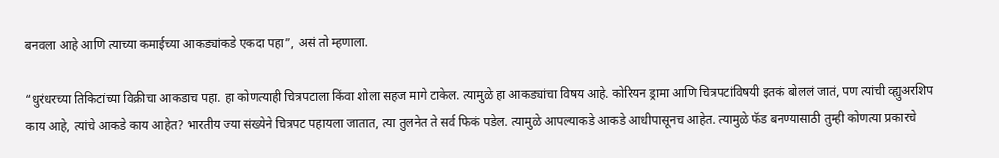बनवला आहे आणि त्याच्या कमाईच्या आकड्यांकडे एकदा पहा”, असं तो म्हणाला.

“धुरंधरच्या तिकिटांच्या विक्रीचा आकडाच पहा. हा कोणत्याही चित्रपटाला किंवा शोला सहज मागे टाकेल. त्यामुळे हा आकड्यांचा विषय आहे. कोरियन ड्रामा आणि चित्रपटांविषयी इतकं बोललं जातं, पण त्यांची व्ह्युअरशिप काय आहे, त्यांचे आकडे काय आहेत? भारतीय ज्या संख्येने चित्रपट पहायला जातात, त्या तुलनेत ते सर्व फिकं पडेल. त्यामुळे आपल्याकडे आकडे आधीपासूनच आहेत. त्यामुळे फॅड बनण्यासाठी तुम्ही कोणत्या प्रकारचे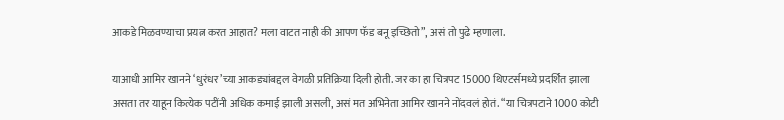आकडे मिळवण्याचा प्रयत्न करत आहात? मला वाटत नाही की आपण फॅड बनू इच्छितो”, असं तो पुढे म्हणाला.

याआधी आमिर खानने ‘धुरंधर’च्या आकड्यांबद्दल वेगळी प्रतिक्रिया दिली होती. जर का हा चित्रपट 15000 थिएटर्समध्ये प्रदर्शित झाला असता तर याहून कित्येक पटींनी अधिक कमाई झाली असली, असं मत अभिनेता आमिर खानने नोंदवलं होतं. “या चित्रपटाने 1000 कोटी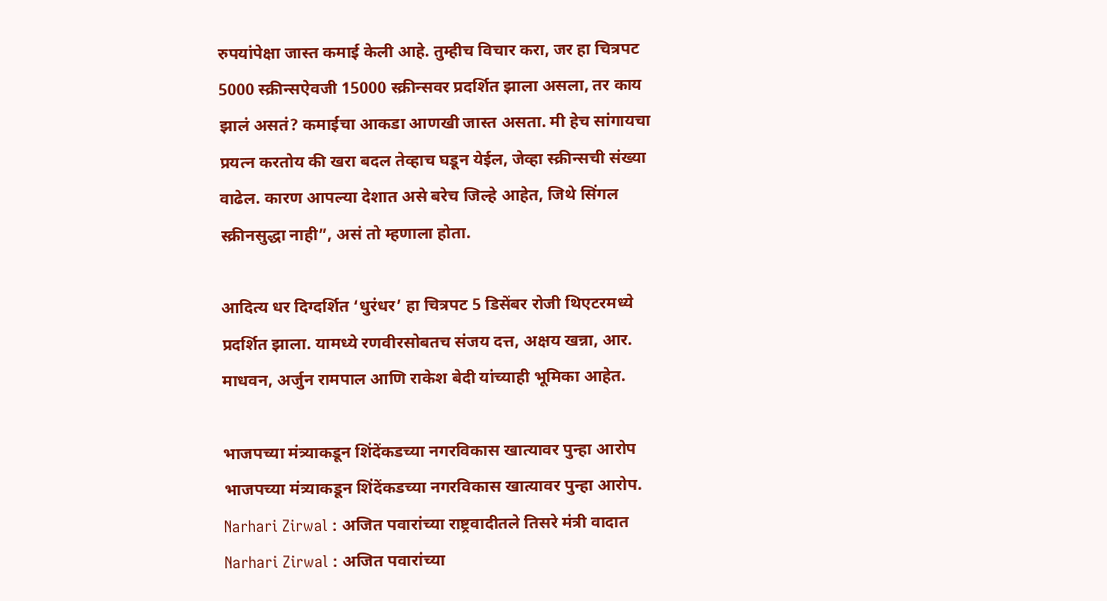रुपयांपेक्षा जास्त कमाई केली आहे. तुम्हीच विचार करा, जर हा चित्रपट 5000 स्क्रीन्सऐवजी 15000 स्क्रीन्सवर प्रदर्शित झाला असला, तर काय झालं असतं? कमाईचा आकडा आणखी जास्त असता. मी हेच सांगायचा प्रयत्न करतोय की खरा बदल तेव्हाच घडून येईल, जेव्हा स्क्रीन्सची संख्या वाढेल. कारण आपल्या देशात असे बरेच जिल्हे आहेत, जिथे सिंगल स्क्रीनसुद्धा नाही”, असं तो म्हणाला होता.

आदित्य धर दिग्दर्शित ‘धुरंधर’ हा चित्रपट 5 डिसेंबर रोजी थिएटरमध्ये प्रदर्शित झाला. यामध्ये रणवीरसोबतच संजय दत्त, अक्षय खन्ना, आर. माधवन, अर्जुन रामपाल आणि राकेश बेदी यांच्याही भूमिका आहेत.

भाजपच्या मंत्र्याकडून शिंदेंकडच्या नगरविकास खात्यावर पुन्हा आरोप
भाजपच्या मंत्र्याकडून शिंदेंकडच्या नगरविकास खात्यावर पुन्हा आरोप.
Narhari Zirwal : अजित पवारांच्या राष्ट्रवादीतले तिसरे मंत्री वादात
Narhari Zirwal : अजित पवारांच्या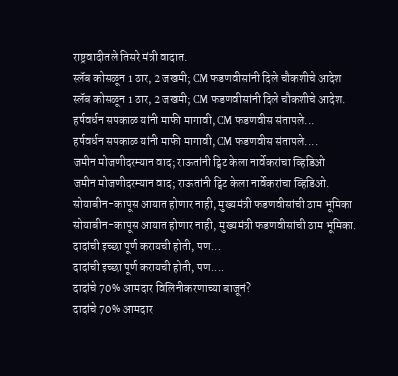राष्ट्रवादीतले तिसरे मंत्री वादात.
स्लॅब कोसळून 1 ठार, 2 जखमी; CM फडणवीसांनी दिले चौकशीचे आदेश
स्लॅब कोसळून 1 ठार, 2 जखमी; CM फडणवीसांनी दिले चौकशीचे आदेश.
हर्षवर्धन सपकाळ यांनी माफी मागावी, CM फडणवीस संतापले...
हर्षवर्धन सपकाळ यांनी माफी मागावी, CM फडणवीस संतापले....
जमीन मोजणीदरम्यान वाद; राऊतांनी ट्विट केला नार्वेकरांचा व्हिडिओ
जमीन मोजणीदरम्यान वाद; राऊतांनी ट्विट केला नार्वेकरांचा व्हिडिओ.
सोयाबीन-कापूस आयात होणार नाही, मुख्यमंत्री फडणवीसांची ठाम भूमिका
सोयाबीन-कापूस आयात होणार नाही, मुख्यमंत्री फडणवीसांची ठाम भूमिका.
दादांची इच्छा पूर्ण करायची होती, पण...
दादांची इच्छा पूर्ण करायची होती, पण....
दादांचे 70% आमदार विलिनीकरणाच्या बाजूनं?
दादांचे 70% आमदार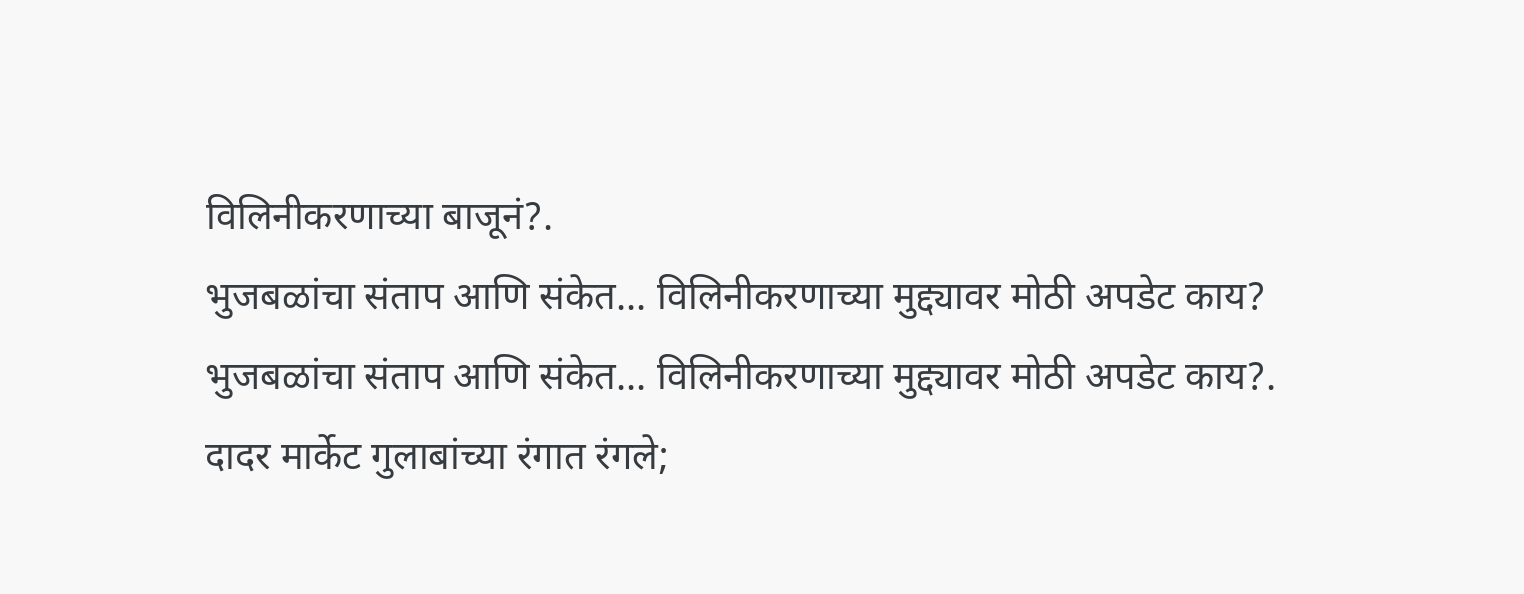विलिनीकरणाच्या बाजूनं?.
भुजबळांचा संताप आणि संकेत... विलिनीकरणाच्या मुद्द्यावर मोठी अपडेट काय?
भुजबळांचा संताप आणि संकेत... विलिनीकरणाच्या मुद्द्यावर मोठी अपडेट काय?.
दादर मार्केट गुलाबांच्या रंगात रंगले;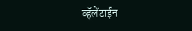व्हॅलेंटाईन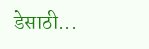डेसाठी...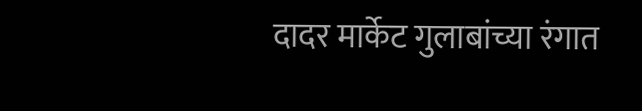दादर मार्केट गुलाबांच्या रंगात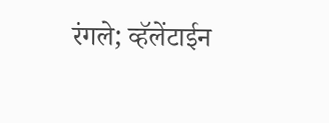रंगले; व्हॅलेंटाईन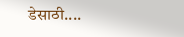डेसाठी....